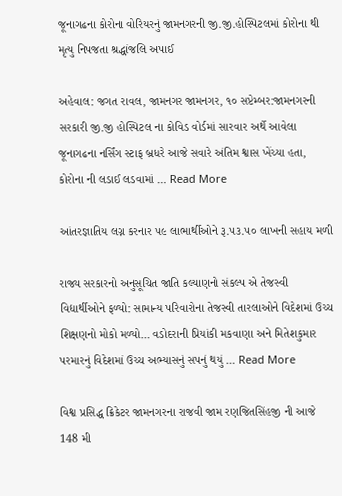જૂનાગઢના કોરોના વોરિયરનું જામનગરની જી.જી.હોસ્પિટલમાં કોરોના થી મૃત્યુ નિપજતા શ્રદ્ધાંજલિ અપાઈ

અહેવાલ: જગત રાવલ, જામનગર જામનગર, ૧૦ સપ્ટેમ્બર:જામનગરની સરકારી જી.જી હોસ્પિટલ ના કોવિડ વોર્ડમાં સારવાર અર્થે આવેલા જૂનાગઢના નર્સિંગ સ્ટાફ બ્રધરે આજે સવારે અંતિમ શ્વાસ ખેંચ્યા હતા, કોરોના ની લડાઈ લડવામાં … Read More

આંતરજ્ઞાતિય લગ્ન કરનાર ૫૯ લાભાર્થીઓને રૂ.૫૩.૫૦ લાખની સહાય મળી

રાજ્ય સરકારનો અનુસૂચિત જાતિ કલ્યાણનો સંકલ્પ એ તેજસ્વી વિદ્યાર્થીઓને ફળ્યો: સામાન્ય પરિવારોના તેજસ્વી તારલાઓને વિદેશમાં ઉચ્ચ શિક્ષણનો મોકો મળ્યો… વડોદરાની પ્રિયાંકી મકવાણા અને મિતેશકુમાર પરમારનું વિદેશમાં ઉચ્ચ અભ્યાસનું સપનું થયું … Read More

વિશ્વ પ્રસિદ્ધ ક્રિકેટર જામનગરના રાજવી જામ રણજિતસિંહજી ની આજે 148 મી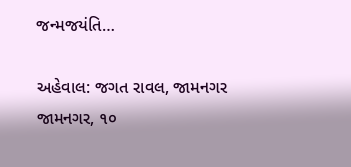જન્મજયંતિ…

અહેવાલ: જગત રાવલ, જામનગર જામનગર, ૧૦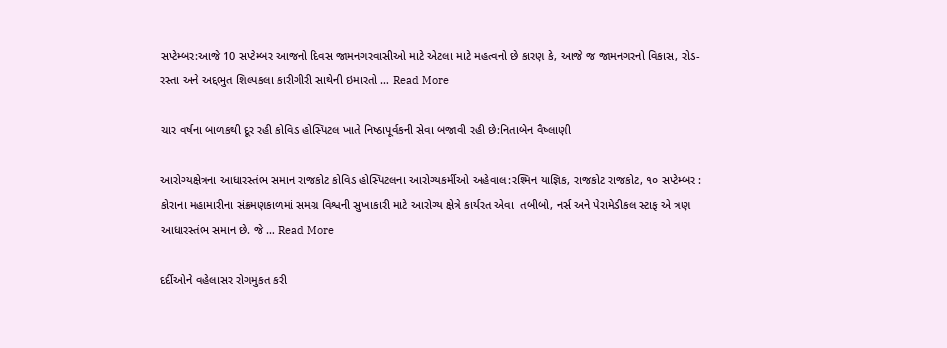સપ્ટેમ્બર:આજે 10 સપ્ટેમ્બર આજનો દિવસ જામનગરવાસીઓ માટે એટલા માટે મહત્વનો છે કારણ કે, આજે જ જામનગરનો વિકાસ, રોડ-રસ્તા અને અદ્દભુત શિલ્પકલા કારીગીરી સાથેની ઇમારતો … Read More

ચાર વર્ષના બાળકથી દૂર રહી કોવિડ હોસ્પિટલ ખાતે નિષ્ઠાપૂર્વકની સેવા બજાવી રહી છે:નિતાબેન વૈષ્લાણી

આરોગ્યક્ષેત્રના આધારસ્તંભ સમાન રાજકોટ કોવિડ હોસ્પિટલના આરોગ્યકર્મીઓ અહેવાલ:રશ્મિન યાજ્ઞિક, રાજકોટ રાજકોટ, ૧૦ સપ્ટેમ્બર : કોરાના મહામારીના સંક્રમણકાળમાં સમગ્ર વિશ્વની સુખાકારી માટે આરોગ્ય ક્ષેત્રે કાર્યરત એવા  તબીબો, નર્સ અને પેરામેડીકલ સ્ટાફ એ ત્રણ આધારસ્તંભ સમાન છે. જે … Read More

દર્દીઓને વહેલાસર રોગમુકત કરી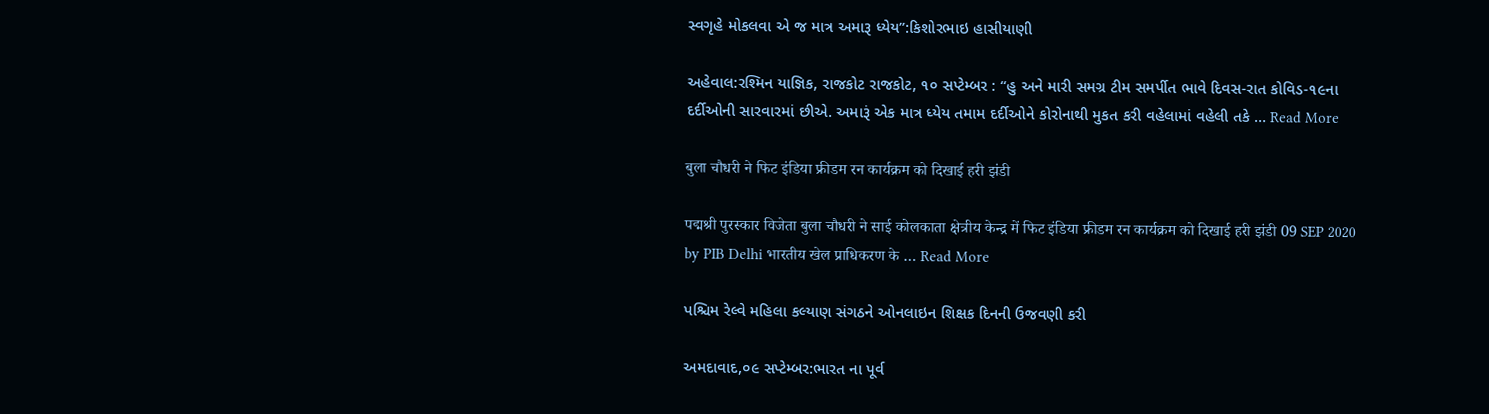સ્વગૃહે મોકલવા એ જ માત્ર અમારૂ ધ્યેય”:કિશોરભાઇ હાસીયાણી

અહેવાલ:રશ્મિન યાજ્ઞિક, રાજકોટ રાજકોટ, ૧૦ સપ્ટેમ્બર : “હુ અને મારી સમગ્ર ટીમ સમર્પીત ભાવે દિવસ-રાત કોવિડ-૧૯ના દર્દીઓની સારવારમાં છીએ. અમારૂં એક માત્ર ધ્યેય તમામ દર્દીઓને કોરોનાથી મુકત કરી વહેલામાં વહેલી તકે … Read More

बुला चौधरी ने फिट इंडिया फ्रीडम रन कार्यक्रम को दिखाई हरी झंडी

पद्मश्री पुरस्कार विजेता बुला चौधरी ने साई कोलकाता क्षेत्रीय केन्द्र में फिट इंडिया फ्रीडम रन कार्यक्रम को दिखाई हरी झंडी 09 SEP 2020 by PIB Delhi भारतीय खेल प्राधिकरण के … Read More

પશ્ચિમ રેલ્વે મહિલા કલ્યાણ સંગઠને ઓનલાઇન શિક્ષક દિનની ઉજવણી કરી

અમદાવાદ,૦૯ સપ્ટેમ્બર:ભારત ના પૂર્વ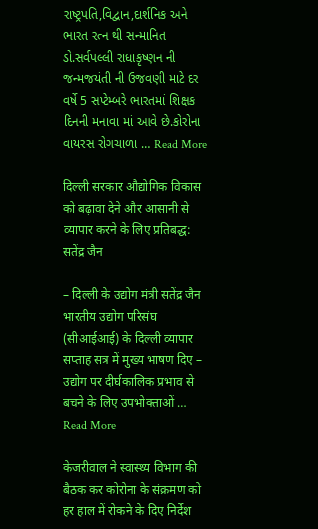રાષ્ટ્રપતિ,વિદ્વાન,દાર્શનિક અને ભારત રત્ન થી સન્માનિત ડો.સર્વપલ્લી રાધાકૃષ્ણન ની જન્મજયંતી ની ઉજવણી માટે દર વર્ષે 5 સપ્ટેમ્બરે ભારતમાં શિક્ષક દિનની મનાવા માં આવે છે.કોરોના વાયરસ રોગચાળા … Read More

दिल्ली सरकार औद्योगिक विकास को बढ़ावा देने और आसानी से व्यापार करने के लिए प्रतिबद्ध: सतेंद्र जैन

– दिल्ली के उद्योग मंत्री सतेंद्र जैन भारतीय उद्योग परिसंघ (सीआईआई) के दिल्ली व्यापार सप्ताह सत्र में मुख्य भाषण दिए – उद्योग पर दीर्घकालिक प्रभाव से बचने के लिए उपभोक्ताओं … Read More

केजरीवाल ने स्वास्थ्य विभाग की बैठक कर कोरोना के संक्रमण को हर हाल में रोकने के दिए निर्देश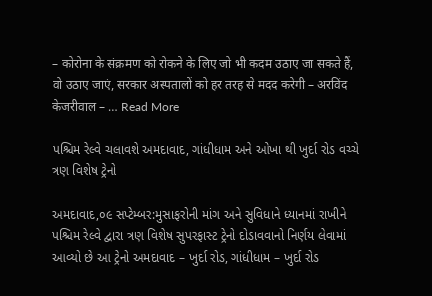– कोरोना के संक्रमण को रोकने के लिए जो भी कदम उठाए जा सकते हैं, वो उठाए जाएं, सरकार अस्पतालों को हर तरह से मदद करेगी – अरविंद केजरीवाल – … Read More

પશ્ચિમ રેલ્વે ચલાવશે અમદાવાદ, ગાંધીધામ અને ઓખા થી ખુર્દા રોડ વચ્ચે ત્રણ વિશેષ ટ્રેનો

અમદાવાદ,૦૯ સપ્ટેમ્બર:મુસાફરોની માંગ અને સુવિધાને ધ્યાનમાં રાખીને પશ્ચિમ રેલ્વે દ્વારા ત્રણ વિશેષ સુપરફાસ્ટ ટ્રેનો દોડાવવાનો નિર્ણય લેવામાં આવ્યો છે આ ટ્રેનો અમદાવાદ – ખુર્દા રોડ, ગાંધીધામ – ખુર્દા રોડ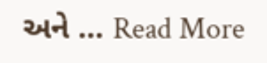અને … Read More